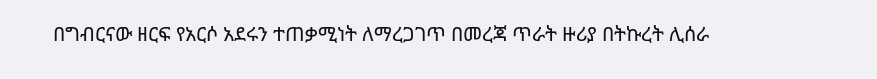በግብርናው ዘርፍ የአርሶ አደሩን ተጠቃሚነት ለማረጋገጥ በመረጃ ጥራት ዙሪያ በትኩረት ሊሰራ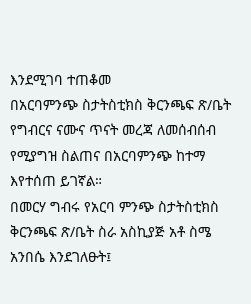እንደሚገባ ተጠቆመ
በአርባምንጭ ስታትስቲክስ ቅርንጫፍ ጽ/ቤት የግብርና ናሙና ጥናት መረጃ ለመሰብሰብ የሚያግዝ ስልጠና በአርባምንጭ ከተማ እየተሰጠ ይገኛል።
በመርሃ ግብሩ የአርባ ምንጭ ስታትስቲክስ ቅርንጫፍ ጽ/ቤት ስራ አስኪያጅ አቶ ስሜ አንበሴ እንደገለፁት፤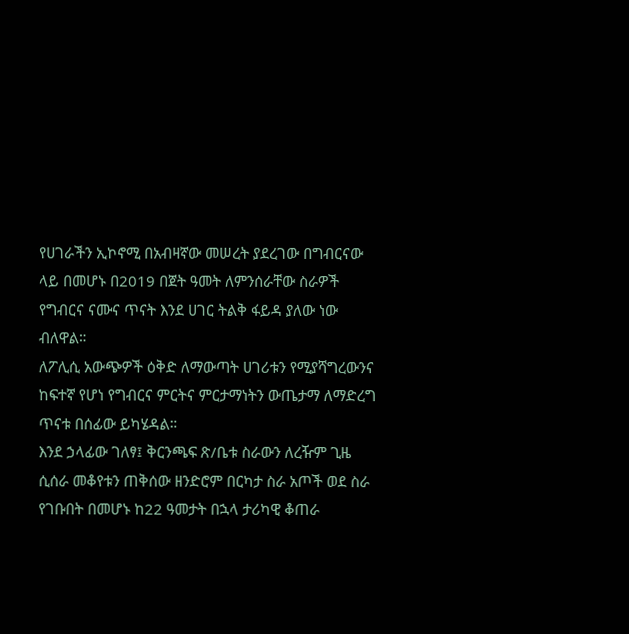የሀገራችን ኢኮኖሚ በአብዛኛው መሠረት ያደረገው በግብርናው ላይ በመሆኑ በ2019 በጀት ዓመት ለምንሰራቸው ስራዎች የግብርና ናሙና ጥናት እንደ ሀገር ትልቅ ፋይዳ ያለው ነው ብለዋል።
ለፖሊሲ አውጭዎች ዕቅድ ለማውጣት ሀገሪቱን የሚያሻግረውንና ከፍተኛ የሆነ የግብርና ምርትና ምርታማነትን ውጤታማ ለማድረግ ጥናቱ በሰፊው ይካሄዳል።
እንደ ኃላፊው ገለፃ፤ ቅርንጫፍ ጽ/ቤቱ ስራውን ለረዥም ጊዜ ሲሰራ መቆየቱን ጠቅሰው ዘንድሮም በርካታ ስራ አጦች ወደ ስራ የገቡበት በመሆኑ ከ22 ዓመታት በኋላ ታሪካዊ ቆጠራ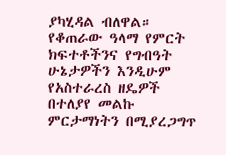ያካሂዳል ብለዋል።
የቆጠራው ዓላማ የምርት ክፍተቶችንና የግብዓት ሁኔታዎችን እንዲሁም የአስተራረስ ዘዴዎች በተለያየ መልኩ ምርታማነትን በሚያረጋግጥ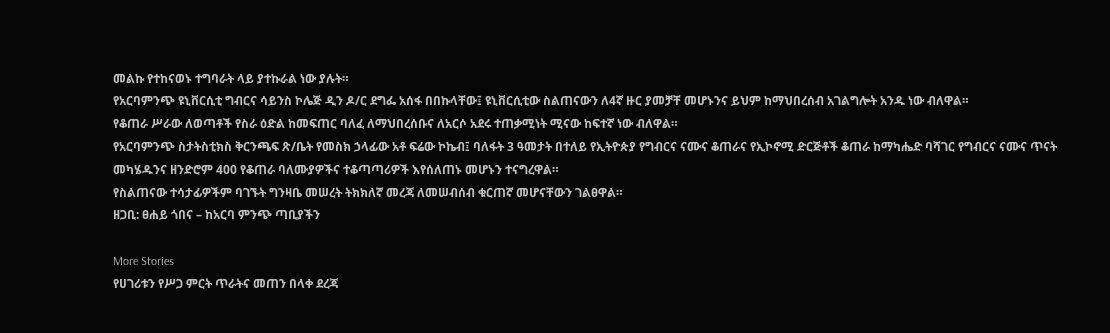መልኩ የተከናወኑ ተግባራት ላይ ያተኩራል ነው ያሉት።
የአርባምንጭ ዩኒቨርሲቲ ግብርና ሳይንስ ኮሌጅ ዲን ዶ/ር ደግፌ አሰፋ በበኩላቸው፤ ዩኒቨርሲቲው ስልጠናውን ለ4ኛ ዙር ያመቻቸ መሆኑንና ይህም ከማህበረሰብ አገልግሎት አንዱ ነው ብለዋል።
የቆጠራ ሥራው ለወጣቶች የስራ ዕድል ከመፍጠር ባለፈ ለማህበረሰቡና ለአርሶ አደሩ ተጠቃሚነት ሚናው ከፍተኛ ነው ብለዋል።
የአርባምንጭ ስታትስቲክስ ቅርንጫፍ ጽ/ቤት የመስክ ኃላፊው አቶ ፍሬው ኮኬብ፤ ባለፋት 3 ዓመታት በተለይ የኢትዮጵያ የግብርና ናሙና ቆጠራና የኢኮኖሚ ድርጅቶች ቆጠራ ከማካሔድ ባሻገር የግብርና ናሙና ጥናት መካሄዱንና ዘንድሮም 400 የቆጠራ ባለሙያዎችና ተቆጣጣሪዎች እየሰለጠኑ መሆኑን ተናግረዋል።
የስልጠናው ተሳታፊዎችም ባገኙት ግንዛቤ መሠረት ትክክለኛ መረጃ ለመሠብሰብ ቁርጠኛ መሆናቸውን ገልፀዋል።
ዘጋቢ: ፀሐይ ጎበና – ከአርባ ምንጭ ጣቢያችን

More Stories
የሀገሪቱን የሥጋ ምርት ጥራትና መጠን በላቀ ደረጃ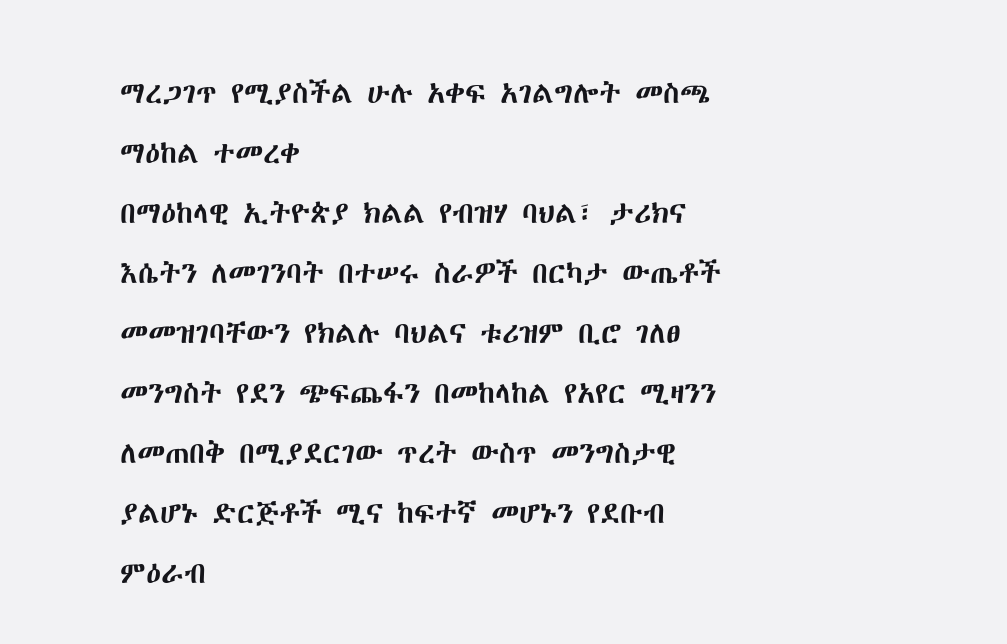ማረጋገጥ የሚያስችል ሁሉ አቀፍ አገልግሎት መስጫ ማዕከል ተመረቀ
በማዕከላዊ ኢትዮጵያ ክልል የብዝሃ ባህል፣ ታሪክና እሴትን ለመገንባት በተሠሩ ስራዎች በርካታ ውጤቶች መመዝገባቸውን የክልሉ ባህልና ቱሪዝም ቢሮ ገለፀ
መንግስት የደን ጭፍጨፋን በመከላከል የአየር ሚዛንን ለመጠበቅ በሚያደርገው ጥረት ውስጥ መንግስታዊ ያልሆኑ ድርጅቶች ሚና ከፍተኛ መሆኑን የደቡብ ምዕራብ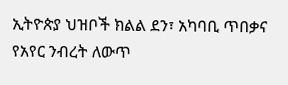ኢትዮጵያ ህዝቦች ክልል ደን፣ አካባቢ ጥበቃና የአየር ንብረት ለውጥ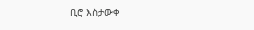ቢሮ እስታውቀ